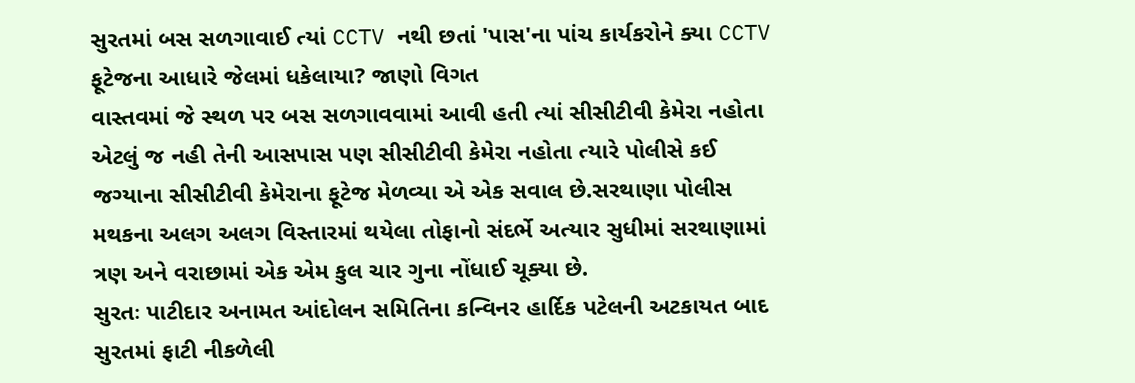સુરતમાં બસ સળગાવાઈ ત્યાં CCTV નથી છતાં 'પાસ'ના પાંચ કાર્યકરોને ક્યા CCTV ફૂટેજના આધારે જેલમાં ધકેલાયા? જાણો વિગત
વાસ્તવમાં જે સ્થળ પર બસ સળગાવવામાં આવી હતી ત્યાં સીસીટીવી કેમેરા નહોતા એટલું જ નહી તેની આસપાસ પણ સીસીટીવી કેમેરા નહોતા ત્યારે પોલીસે કઈ જગ્યાના સીસીટીવી કેમેરાના ફૂટેજ મેળવ્યા એ એક સવાલ છે.સરથાણા પોલીસ મથકના અલગ અલગ વિસ્તારમાં થયેલા તોફાનો સંદર્ભે અત્યાર સુધીમાં સરથાણામાં ત્રણ અને વરાછામાં એક એમ કુલ ચાર ગુના નોંધાઈ ચૂક્યા છે.
સુરતઃ પાટીદાર અનામત આંદોલન સમિતિના કન્વિનર હાર્દિક પટેલની અટકાયત બાદ સુરતમાં ફાટી નીકળેલી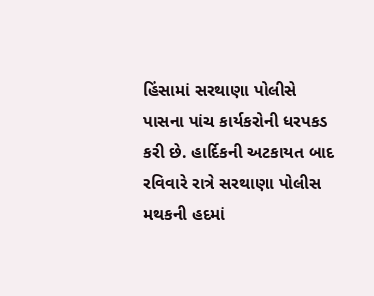હિંસામાં સરથાણા પોલીસે પાસના પાંચ કાર્યકરોની ધરપકડ કરી છે. હાર્દિકની અટકાયત બાદ રવિવારે રાત્રે સરથાણા પોલીસ મથકની હદમાં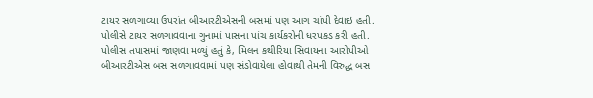ટાયર સળગાવ્યા ઉપરાંત બીઆરટીએસની બસમાં પણ આગ ચાંપી દેવાઇ હતી. પોલીસે ટાયર સળગાવવાના ગુનામાં પાસના પાંચ કાર્યકરોની ધરપકડ કરી હતી.
પોલીસ તપાસમાં જાણવા મળ્યું હતું કે, મિલન કથીરિયા સિવાયના આરોપીઓ બીઆરટીએસ બસ સળગાવવામાં પણ સંડોવાયેલા હોવાથી તેમની વિરુદ્ધ બસ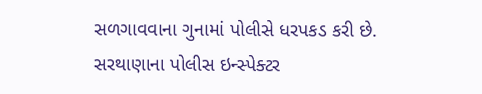સળગાવવાના ગુનામાં પોલીસે ધરપકડ કરી છે. સરથાણાના પોલીસ ઇન્સ્પેક્ટર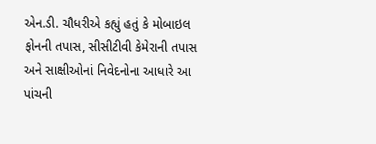એન.ડી. ચૌધરીએ કહ્યું હતું કે મોબાઇલ ફોનની તપાસ, સીસીટીવી કેમેરાની તપાસ અને સાક્ષીઓનાં નિવેદનોના આધારે આ પાંચની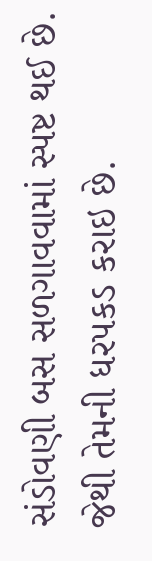સંડોવણી બસ સળગાવવામાં સ્પષ્ટ થઈ છે. જેથી તેમની ધરપકડ કરાઇ છે.